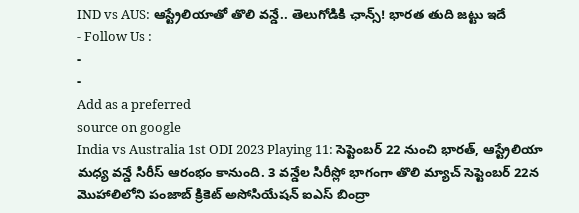IND vs AUS: ఆస్ట్రేలియాతో తొలి వన్డే.. తెలుగోడికి ఛాన్స్! భారత తుది జట్టు ఇదే
- Follow Us :
-
-
Add as a preferred
source on google
India vs Australia 1st ODI 2023 Playing 11: సెప్టెంబర్ 22 నుంచి భారత్, ఆస్ట్రేలియా మధ్య వన్డే సిరీస్ ఆరంభం కానుంది. 3 వన్డేల సిరీస్లో భాగంగా తొలి మ్యాచ్ సెప్టెంబర్ 22న మొహాలిలోని పంజాబ్ క్రికెట్ అసోసియేషన్ ఐఎస్ బింద్రా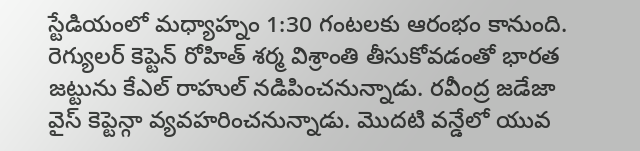స్టేడియంలో మధ్యాహ్నం 1:30 గంటలకు ఆరంభం కానుంది. రెగ్యులర్ కెప్టెన్ రోహిత్ శర్మ విశ్రాంతి తీసుకోవడంతో భారత జట్టును కేఎల్ రాహుల్ నడిపించనున్నాడు. రవీంద్ర జడేజా వైస్ కెప్టెన్గా వ్యవహరించనున్నాడు. మొదటి వన్డేలో యువ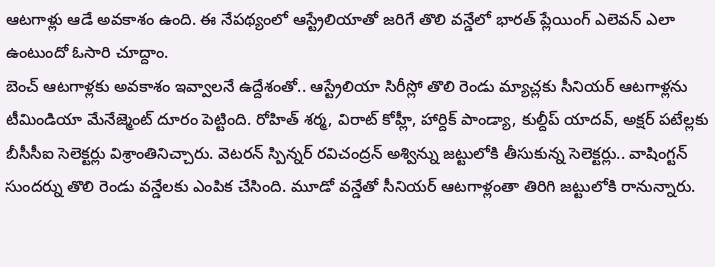ఆటగాళ్లు ఆడే అవకాశం ఉంది. ఈ నేపథ్యంలో ఆస్ట్రేలియాతో జరిగే తొలి వన్డేలో భారత్ ప్లేయింగ్ ఎలెవన్ ఎలా ఉంటుందో ఓసారి చూద్దాం.
బెంచ్ ఆటగాళ్లకు అవకాశం ఇవ్వాలనే ఉద్దేశంతో.. ఆస్ట్రేలియా సిరీస్లో తొలి రెండు మ్యాచ్లకు సీనియర్ ఆటగాళ్లను టీమిండియా మేనేజ్మెంట్ దూరం పెట్టింది. రోహిత్ శర్మ, విరాట్ కోహ్లీ, హార్దిక్ పాండ్యా, కుల్దీప్ యాదవ్, అక్షర్ పటేల్లకు బీసీసీఐ సెలెక్టర్లు విశ్రాంతినిచ్చారు. వెటరన్ స్పిన్నర్ రవిచంద్రన్ అశ్విన్ను జట్టులోకి తీసుకున్న సెలెక్టర్లు.. వాషింగ్టన్ సుందర్ను తొలి రెండు వన్డేలకు ఎంపిక చేసింది. మూడో వన్డేతో సీనియర్ ఆటగాళ్లంతా తిరిగి జట్టులోకి రానున్నారు.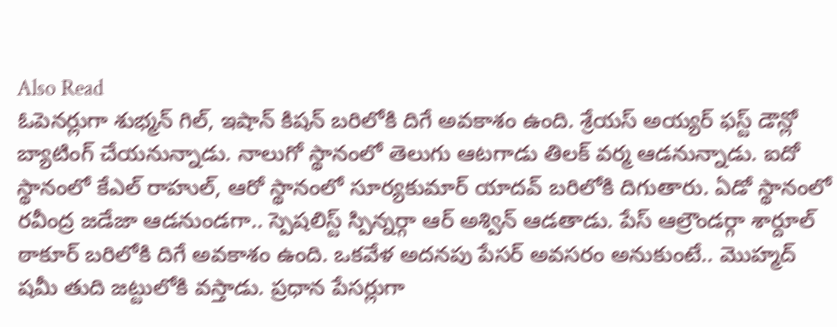Also Read
ఓపెనర్లుగా శుభ్మన్ గిల్, ఇషాన్ కిషన్ బరిలోకి దిగే అవకాశం ఉంది. శ్రేయస్ అయ్యర్ ఫస్ట్ డౌన్లో బ్యాటింగ్ చేయనున్నాడు. నాలుగో స్థానంలో తెలుగు ఆటగాడు తిలక్ వర్మ ఆడనున్నాడు. ఐదో స్థానంలో కేఎల్ రాహుల్, ఆరో స్థానంలో సూర్యకుమార్ యాదవ్ బరిలోకి దిగుతారు. ఏడో స్థానంలో రవీంద్ర జడేజా ఆడనుండగా.. స్పెషలిస్ట్ స్పిన్నర్గా ఆర్ అశ్విన్ ఆడతాడు. పేస్ ఆల్రౌండర్గా శార్దూల్ ఠాకూర్ బరిలోకి దిగే అవకాశం ఉంది. ఒకవేళ అదనపు పేసర్ అవసరం అనుకుంటే.. మొహ్మద్ షమీ తుది జట్టులోకి వస్తాడు. ప్రధాన పేసర్లుగా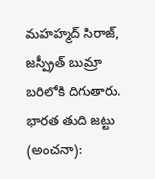మహహ్మద్ సిరాజ్, జస్ప్రీత్ బుమ్రా బరిలోకి దిగుతారు.
భారత తుది జట్టు (అంచనా):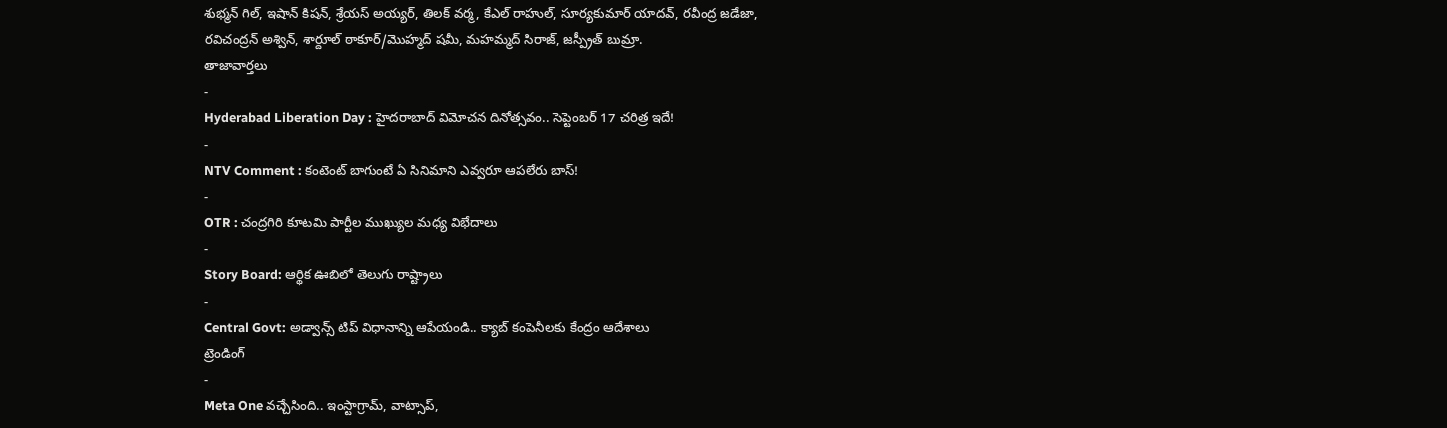శుభ్మన్ గిల్, ఇషాన్ కిషన్, శ్రేయస్ అయ్యర్, తిలక్ వర్మ, కేఎల్ రాహుల్, సూర్యకుమార్ యాదవ్, రవీంద్ర జడేజా, రవిచంద్రన్ అశ్విన్, శార్దూల్ ఠాకూర్/మొహ్మద్ షమీ, మహమ్మద్ సిరాజ్, జస్ప్రీత్ బుమ్రా.
తాజావార్తలు
-
Hyderabad Liberation Day : హైదరాబాద్ విమోచన దినోత్సవం.. సెప్టెంబర్ 17 చరిత్ర ఇదే!
-
NTV Comment : కంటెంట్ బాగుంటే ఏ సినిమాని ఎవ్వరూ ఆపలేరు బాస్!
-
OTR : చంద్రగిరి కూటమి పార్టీల ముఖ్యుల మధ్య విభేదాలు
-
Story Board: ఆర్థిక ఊబిలో తెలుగు రాష్ట్రాలు
-
Central Govt: అడ్వాన్స్ టిప్ విధానాన్ని ఆపేయండి.. క్యాబ్ కంపెనీలకు కేంద్రం ఆదేశాలు
ట్రెండింగ్
-
Meta One వచ్చేసింది.. ఇంస్టాగ్రామ్, వాట్సాప్,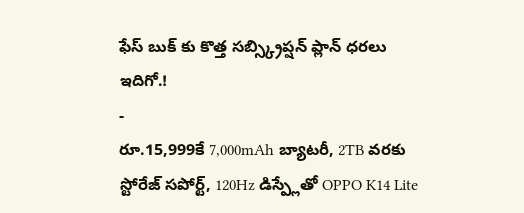ఫేస్ బుక్ కు కొత్త సబ్స్క్రిప్షన్ ప్లాన్ ధరలు ఇదిగో.!
-
రూ.15,999కే 7,000mAh బ్యాటరీ, 2TB వరకు స్టోరేజ్ సపోర్ట్, 120Hz డిస్ప్లేతో OPPO K14 Lite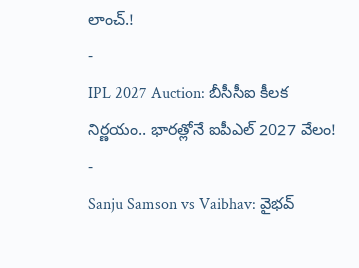లాంచ్.!
-
IPL 2027 Auction: బీసీసీఐ కీలక నిర్ణయం.. భారత్లోనే ఐపీఎల్ 2027 వేలం!
-
Sanju Samson vs Vaibhav: వైభవ్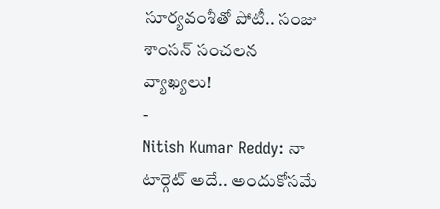సూర్యవంశీతో పోటీ.. సంజు శాంసన్ సంచలన వ్యాఖ్యలు!
-
Nitish Kumar Reddy: నా టార్గెట్ అదే.. అందుకోసమే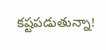కష్టపడుతున్నా!